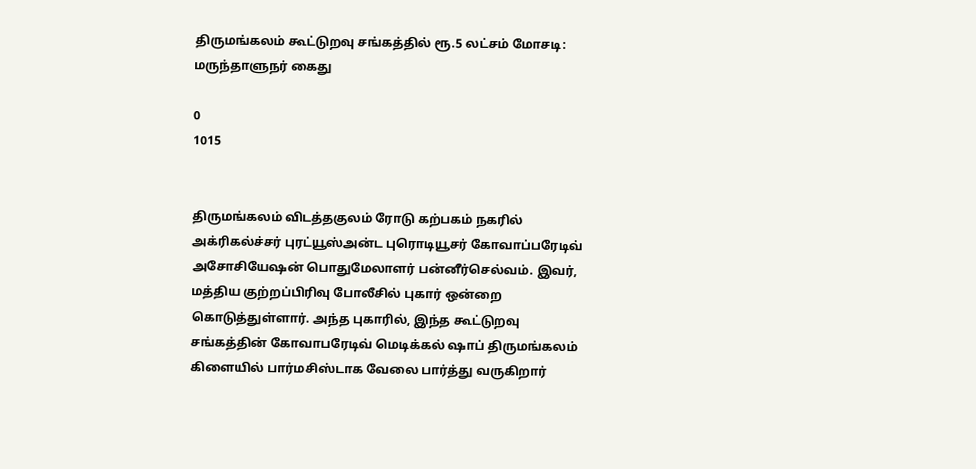திருமங்கலம் கூட்டுறவு சங்கத்தில் ரூ.5 லட்சம் மோசடி: மருந்தாளுநர் கைது

0
1015


திருமங்கலம் விடத்தகுலம் ரோடு கற்பகம் நகரில் அக்ரிகல்ச்சர் புரட்யூஸ்அன்ட புரொடியூசர் கோவாப்பரேடிவ் அசோசியேஷன் பொதுமேலாளர் பன்னீர்செல்வம். இவர், மத்திய குற்றப்பிரிவு போலீசில் புகார் ஒன்றை கொடுத்துள்ளார். அந்த புகாரில், இந்த கூட்டுறவு சங்கத்தின் கோவாபரேடிவ் மெடிக்கல் ஷாப் திருமங்கலம் கிளையில் பார்மசிஸ்டாக வேலை பார்த்து வருகிறார்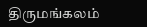திருமங்கலம்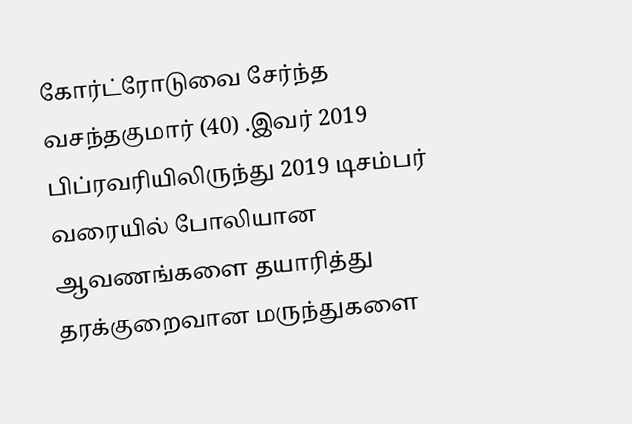கோர்ட்ரோடுவை சேர்ந்த வசந்தகுமார் (40) .இவர் 2019 பிப்ரவரியிலிருந்து 2019 டிசம்பர் வரையில் போலியான ஆவணங்களை தயாரித்து தரக்குறைவான மருந்துகளை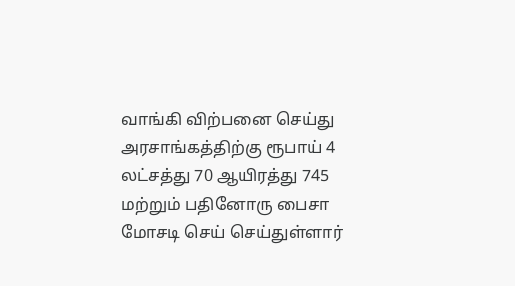வாங்கி விற்பனை செய்து அரசாங்கத்திற்கு ரூபாய் 4 லட்சத்து 70 ஆயிரத்து 745 மற்றும் பதினோரு பைசா மோசடி செய் செய்துள்ளார்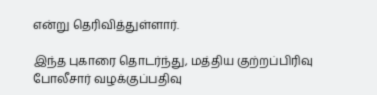என்று தெரிவித்துள்ளார்.

இந்த புகாரை தொடர்ந்து, மத்திய குற்றப்பிரிவு போலீசார் வழக்குப்பதிவு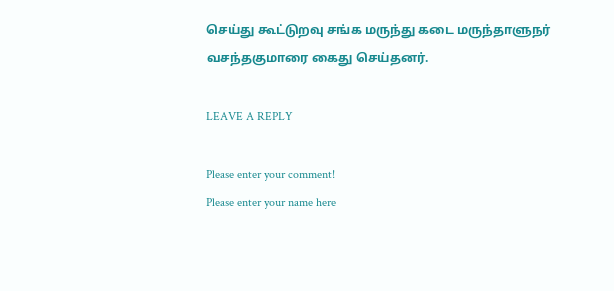செய்து கூட்டுறவு சங்க மருந்து கடை மருந்தாளுநர் வசந்தகுமாரை கைது செய்தனர்.

LEAVE A REPLY

Please enter your comment!
Please enter your name here